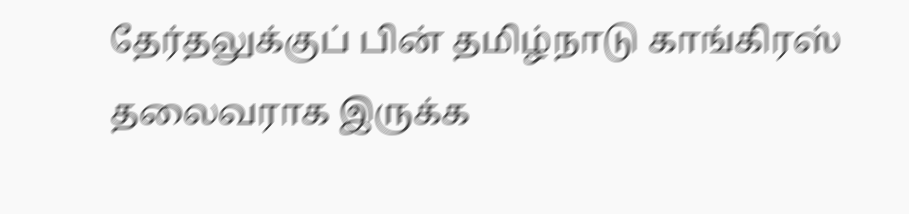தேர்தலுக்குப் பின் தமிழ்நாடு காங்கிரஸ் தலைவராக இருக்க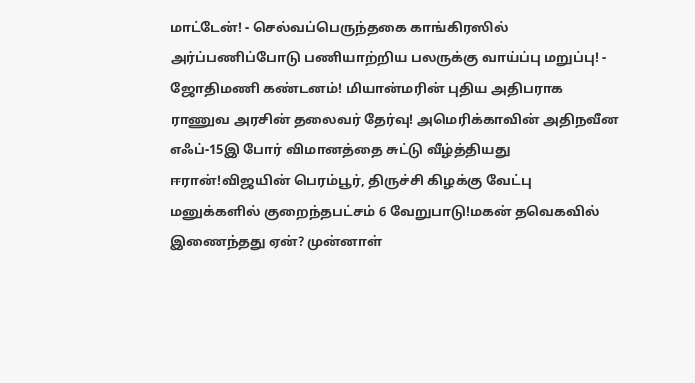மாட்டேன்! - செல்வப்பெருந்தகை காங்கிரஸில் அர்ப்பணிப்போடு பணியாற்றிய பலருக்கு வாய்ப்பு மறுப்பு! - ஜோதிமணி கண்டனம்! மியான்மரின் புதிய அதிபராக ராணுவ அரசின் தலைவர் தேர்வு! அமெரிக்காவின் அதிநவீன எஃப்-15இ போர் விமானத்தை சுட்டு வீழ்த்தியது ஈரான்!விஜயின் பெரம்பூர், திருச்சி கிழக்கு வேட்பு மனுக்களில் குறைந்தபட்சம் 6 வேறுபாடு!மகன் தவெகவில் இணைந்தது ஏன்? முன்னாள்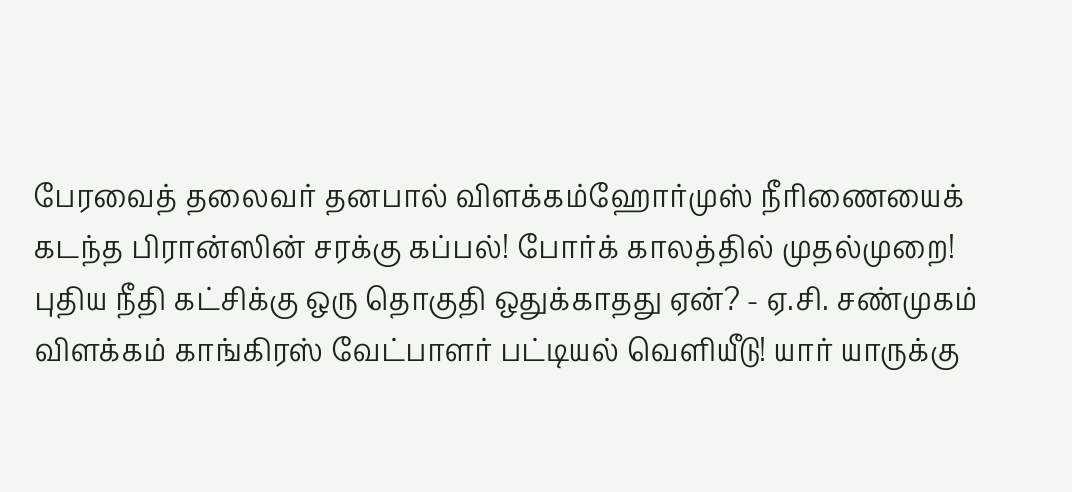பேரவைத் தலைவர் தனபால் விளக்கம்ஹோர்முஸ் நீரிணையைக் கடந்த பிரான்ஸின் சரக்கு கப்பல்! போர்க் காலத்தில் முதல்முறை! புதிய நீதி கட்சிக்கு ஒரு தொகுதி ஒதுக்காதது ஏன்? - ஏ.சி. சண்முகம் விளக்கம் காங்கிரஸ் வேட்பாளர் பட்டியல் வெளியீடு! யார் யாருக்கு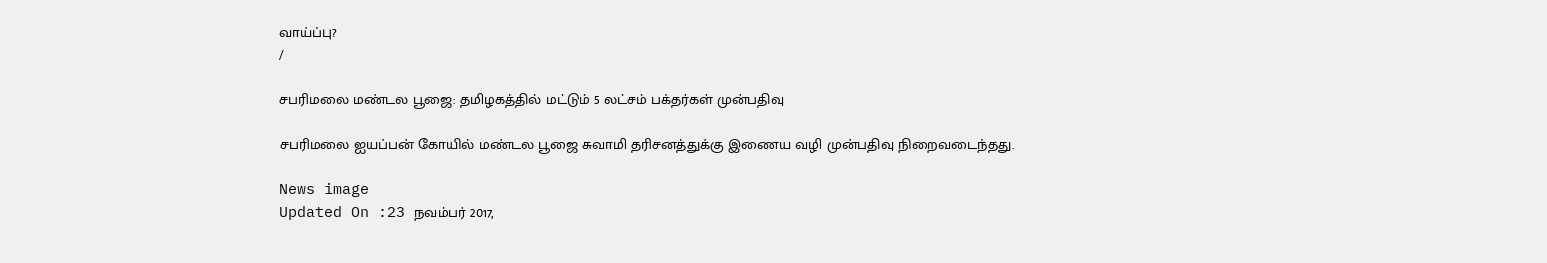வாய்ப்பு?
/

சபரிமலை மண்டல பூஜை: தமிழகத்தில் மட்டும் 5 லட்சம் பக்தர்கள் முன்பதிவு

சபரிமலை ஐயப்பன் கோயில் மண்டல பூஜை சுவாமி தரிசனத்துக்கு இணைய வழி முன்பதிவு நிறைவடைந்தது.

News image
Updated On :23 நவம்பர் 2017,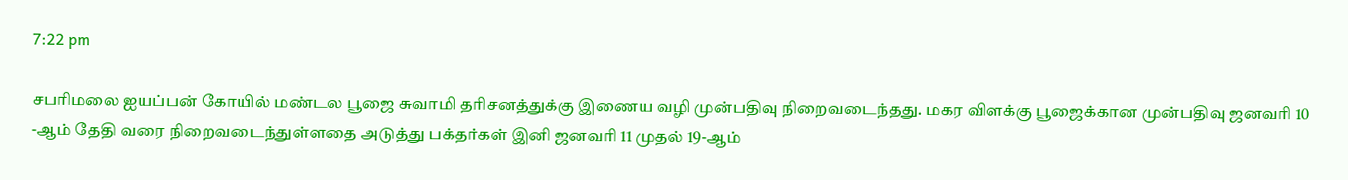7:22 pm

சபரிமலை ஐயப்பன் கோயில் மண்டல பூஜை சுவாமி தரிசனத்துக்கு இணைய வழி முன்பதிவு நிறைவடைந்தது. மகர விளக்கு பூஜைக்கான முன்பதிவு ஜனவரி 10 -ஆம் தேதி வரை நிறைவடைந்துள்ளதை அடுத்து பக்தர்கள் இனி ஜனவரி 11 முதல் 19-ஆம்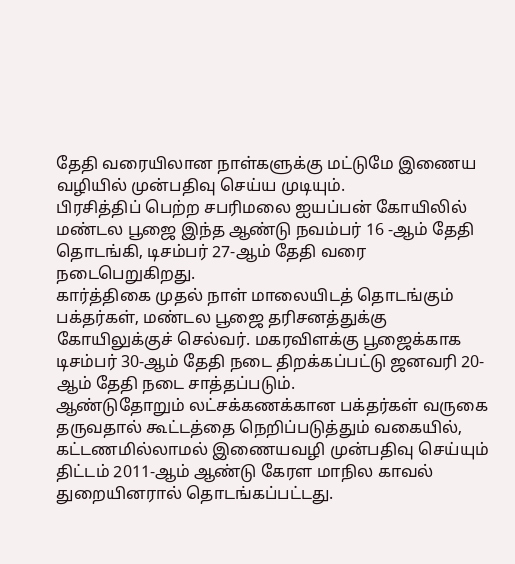தேதி வரையிலான நாள்களுக்கு மட்டுமே இணைய வழியில் முன்பதிவு செய்ய முடியும்.
பிரசித்திப் பெற்ற சபரிமலை ஐயப்பன் கோயிலில் மண்டல பூஜை இந்த ஆண்டு நவம்பர் 16 -ஆம் தேதி தொடங்கி, டிசம்பர் 27-ஆம் தேதி வரை நடைபெறுகிறது.
கார்த்திகை முதல் நாள் மாலையிடத் தொடங்கும் பக்தர்கள், மண்டல பூஜை தரிசனத்துக்கு கோயிலுக்குச் செல்வர். மகரவிளக்கு பூஜைக்காக டிசம்பர் 30-ஆம் தேதி நடை திறக்கப்பட்டு ஜனவரி 20-ஆம் தேதி நடை சாத்தப்படும்.
ஆண்டுதோறும் லட்சக்கணக்கான பக்தர்கள் வருகை தருவதால் கூட்டத்தை நெறிப்படுத்தும் வகையில், கட்டணமில்லாமல் இணையவழி முன்பதிவு செய்யும் திட்டம் 2011-ஆம் ஆண்டு கேரள மாநில காவல் துறையினரால் தொடங்கப்பட்டது.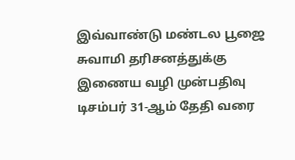இவ்வாண்டு மண்டல பூஜை சுவாமி தரிசனத்துக்கு இணைய வழி முன்பதிவு டிசம்பர் 31-ஆம் தேதி வரை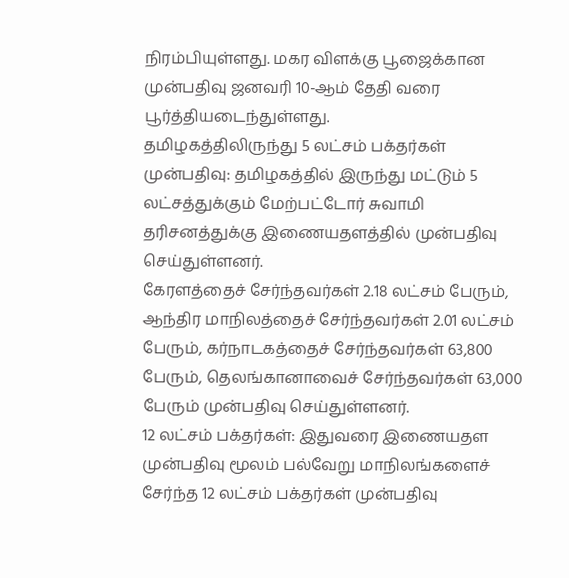நிரம்பியுள்ளது. மகர விளக்கு பூஜைக்கான முன்பதிவு ஜனவரி 10-ஆம் தேதி வரை பூர்த்தியடைந்துள்ளது.
தமிழகத்திலிருந்து 5 லட்சம் பக்தர்கள் முன்பதிவு: தமிழகத்தில் இருந்து மட்டும் 5 லட்சத்துக்கும் மேற்பட்டோர் சுவாமி தரிசனத்துக்கு இணையதளத்தில் முன்பதிவு செய்துள்ளனர்.
கேரளத்தைச் சேர்ந்தவர்கள் 2.18 லட்சம் பேரும், ஆந்திர மாநிலத்தைச் சேர்ந்தவர்கள் 2.01 லட்சம் பேரும், கர்நாடகத்தைச் சேர்ந்தவர்கள் 63,800 பேரும், தெலங்கானாவைச் சேர்ந்தவர்கள் 63,000 பேரும் முன்பதிவு செய்துள்ளனர்.
12 லட்சம் பக்தர்கள்: இதுவரை இணையதள முன்பதிவு மூலம் பல்வேறு மாநிலங்களைச் சேர்ந்த 12 லட்சம் பக்தர்கள் முன்பதிவு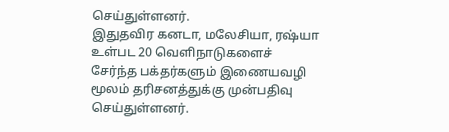செய்துள்ளனர்.
இதுதவிர கனடா, மலேசியா, ரஷ்யா உள்பட 20 வெளிநாடுகளைச் சேர்ந்த பக்தர்களும் இணையவழி மூலம் தரிசனத்துக்கு முன்பதிவு செய்துள்ளனர்.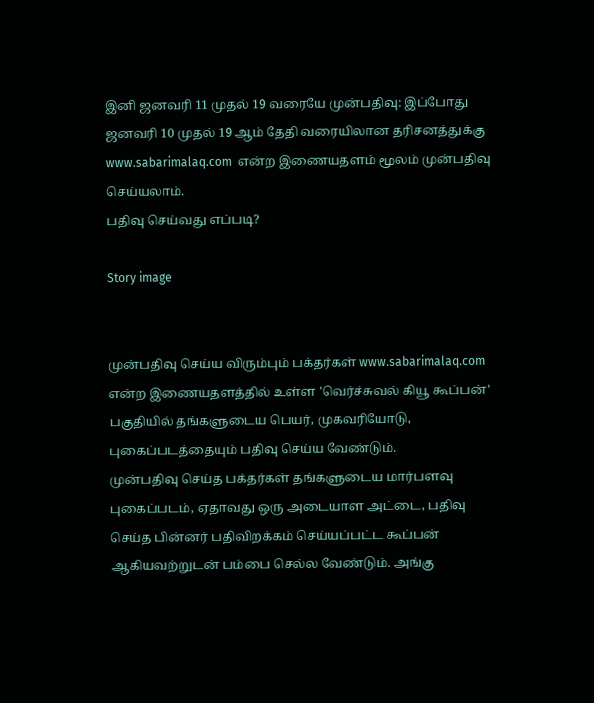இனி ஜனவரி 11 முதல் 19 வரையே முன்பதிவு: இப்போது ஜனவரி 10 முதல் 19 ஆம் தேதி வரையிலான தரிசனத்துக்கு www.sabarimalaq.com  என்ற இணையதளம் மூலம் முன்பதிவு செய்யலாம்.
பதிவு செய்வது எப்படி?

Story image


முன்பதிவு செய்ய விரும்பும் பக்தர்கள் www.sabarimalaq.com  என்ற இணையதளத்தில் உள்ள 'வெர்ச்சுவல் கியூ கூப்பன்' பகுதியில் தங்களுடைய பெயர், முகவரியோடு, புகைப்படத்தையும் பதிவு செய்ய வேண்டும்.
முன்பதிவு செய்த பக்தர்கள் தங்களுடைய மார்பளவு புகைப்படம், ஏதாவது ஒரு அடையாள அட்டை, பதிவு செய்த பின்னர் பதிவிறக்கம் செய்யப்பட்ட கூப்பன் ஆகியவற்றுடன் பம்பை செல்ல வேண்டும். அங்கு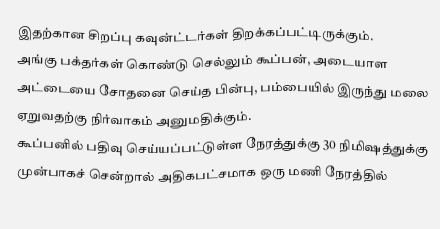இதற்கான சிறப்பு கவுன்ட்டர்கள் திறக்கப்பட்டிருக்கும்.
அங்கு பக்தர்கள் கொண்டு செல்லும் கூப்பன், அடையாள அட்டையை சோதனை செய்த பின்பு, பம்பையில் இருந்து மலை ஏறுவதற்கு நிர்வாகம் அனுமதிக்கும்.
கூப்பனில் பதிவு செய்யப்பட்டுள்ள நேரத்துக்கு 30 நிமிஷத்துக்கு முன்பாகச் சென்றால் அதிகபட்சமாக ஒரு மணி நேரத்தில்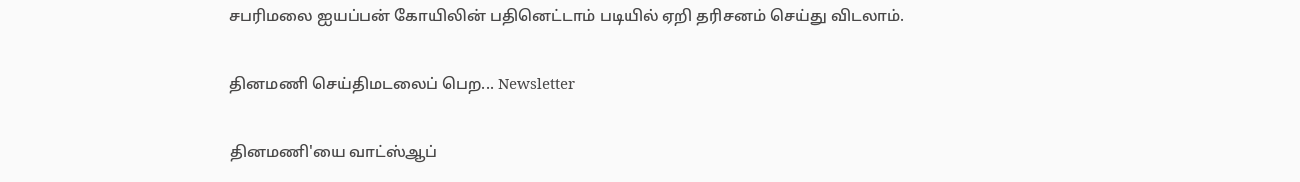சபரிமலை ஐயப்பன் கோயிலின் பதினெட்டாம் படியில் ஏறி தரிசனம் செய்து விடலாம்.

தினமணி செய்திமடலைப் பெற... Newsletter

தினமணி'யை வாட்ஸ்ஆப்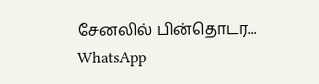சேனலில் பின்தொடர... WhatsApp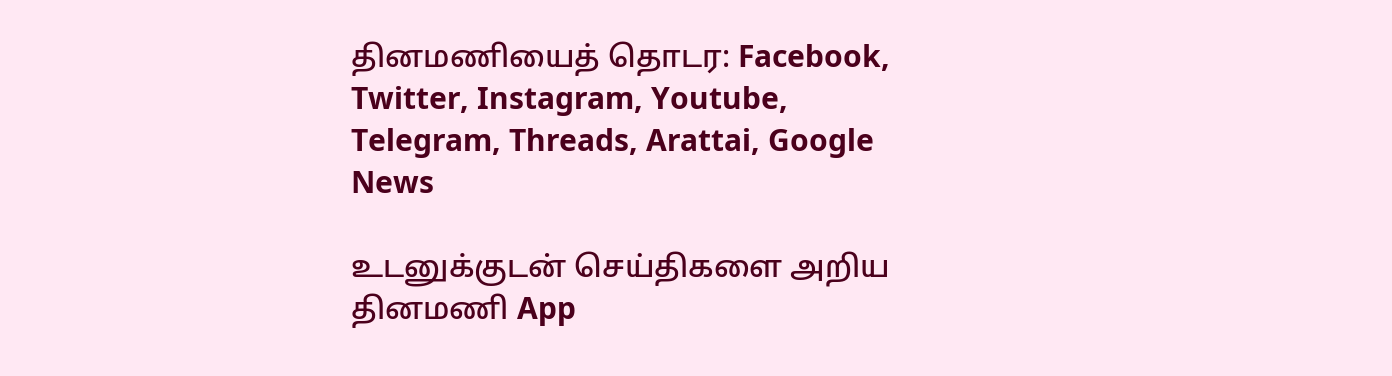தினமணியைத் தொடர: Facebook, Twitter, Instagram, Youtube, Telegram, Threads, Arattai, Google News

உடனுக்குடன் செய்திகளை அறிய தினமணி App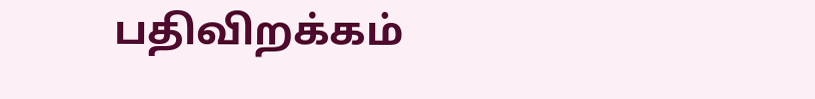பதிவிறக்கம்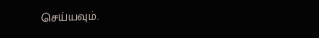செய்யவும்.